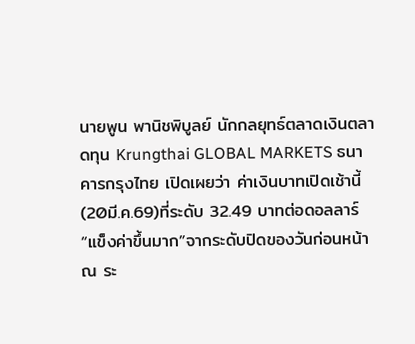นายพูน พานิชพิบูลย์ นักกลยุทธ์ตลาดเงินตลาดทุน Krungthai GLOBAL MARKETS ธนาคารกรุงไทย เปิดเผยว่า ค่าเงินบาทเปิดเช้านี้(20มี.ค.69)ที่ระดับ 32.49 บาทต่อดอลลาร์ “แข็งค่าขึ้นมาก”จากระดับปิดของวันก่อนหน้า ณ ระ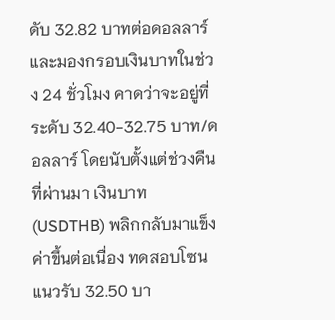ดับ 32.82 บาทต่อดอลลาร์ และมองกรอบเงินบาทในช่วง 24 ชั่วโมง คาดว่าจะอยู่ที่ระดับ 32.40-32.75 บาท/ดอลลาร์ โดยนับตั้งแต่ช่วงคืนที่ผ่านมา เงินบาท (USDTHB) พลิกกลับมาแข็งค่าขึ้นต่อเนื่อง ทดสอบโซนแนวรับ 32.50 บา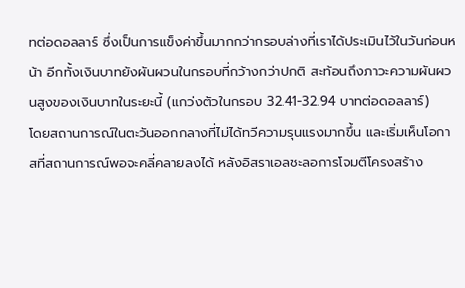ทต่อดอลลาร์ ซึ่งเป็นการแข็งค่าขึ้นมากกว่ากรอบล่างที่เราได้ประเมินไว้ในวันก่อนหน้า อีกทั้งเงินบาทยังผันผวนในกรอบที่กว้างกว่าปกติ สะท้อนถึงภาวะความผันผวนสูงของเงินบาทในระยะนี้ (แกว่งตัวในกรอบ 32.41-32.94 บาทต่อดอลลาร์)
โดยสถานการณ์ในตะวันออกกลางที่ไม่ได้ทวีความรุนแรงมากขึ้น และเริ่มเห็นโอกาสที่สถานการณ์พอจะคลี่คลายลงได้ หลังอิสราเอลชะลอการโจมตีโครงสร้าง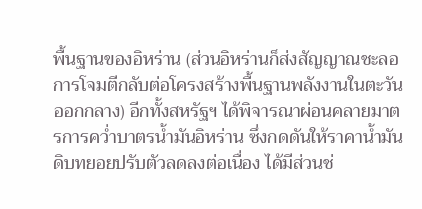พื้นฐานของอิหร่าน (ส่วนอิหร่านก็ส่งสัญญาณชะลอการโจมตีกลับต่อโครงสร้างพื้นฐานพลังงานในตะวันออกกลาง) อีกทั้งสหรัฐฯ ได้พิจารณาผ่อนคลายมาตรการคว่ำบาตรน้ำมันอิหร่าน ซึ่งกดดันให้ราคาน้ำมันดิบทยอยปรับตัวลดลงต่อเนื่อง ได้มีส่วนช่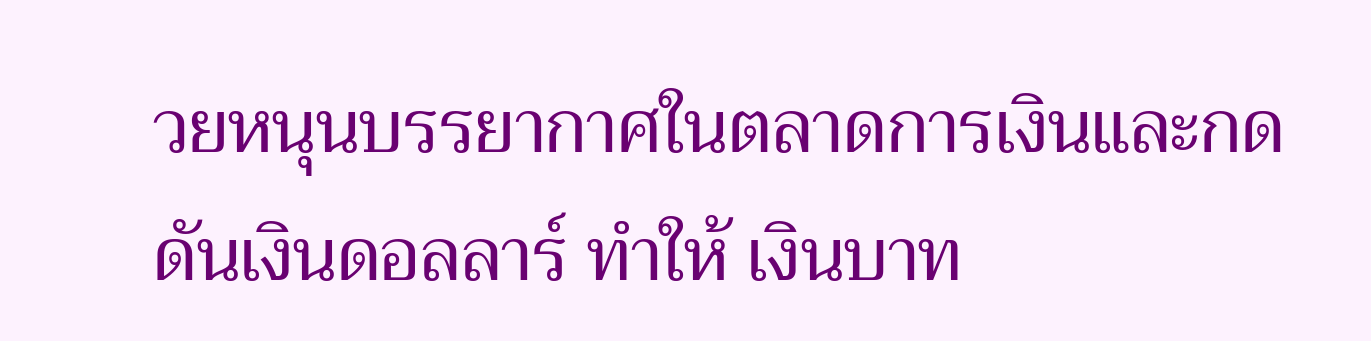วยหนุนบรรยากาศในตลาดการเงินและกดดันเงินดอลลาร์ ทำให้ เงินบาท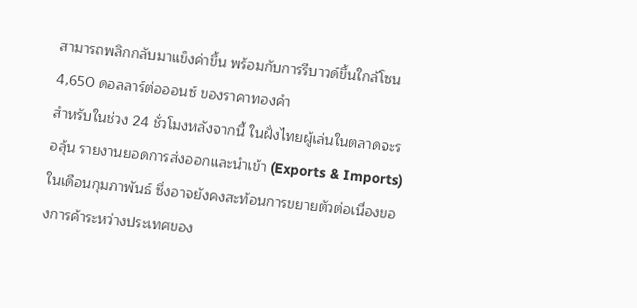สามารถพลิกกลับมาแข็งค่าขึ้น พร้อมกับการรีบาวด์ขึ้นใกล้โซน 4,650 ดอลลาร์ต่อออนซ์ ของราคาทองคำ
สำหรับในช่วง 24 ชั่วโมงหลังจากนี้ ในฝั่งไทยผู้เล่นในตลาดจะรอลุ้น รายงานยอดการส่งออกและนำเข้า (Exports & Imports) ในเดือนกุมภาพันธ์ ซึ่งอาจยังคงสะท้อนการขยายตัวต่อเนื่องของการค้าระหว่างประเทศของ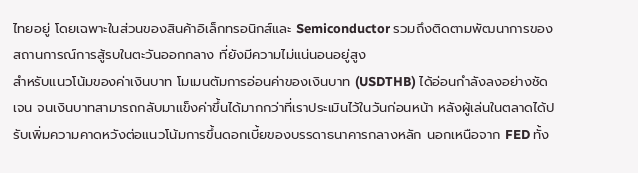ไทยอยู่ โดยเฉพาะในส่วนของสินค้าอิเล็กทรอนิกส์และ Semiconductor รวมถึงติดตามพัฒนาการของสถานการณ์การสู้รบในตะวันออกกลาง ที่ยังมีความไม่แน่นอนอยู่สูง
สำหรับแนวโน้มของค่าเงินบาท โมเมนตัมการอ่อนค่าของเงินบาท (USDTHB) ได้อ่อนกำลังลงอย่างชัดเจน จนเงินบาทสามารถกลับมาแข็งค่าขึ้นได้มากกว่าที่เราประเมินไว้ในวันก่อนหน้า หลังผู้เล่นในตลาดได้ปรับเพิ่มความคาดหวังต่อแนวโน้มการขึ้นดอกเบี้ยของบรรดาธนาคารกลางหลัก นอกเหนือจาก FED ทั้ง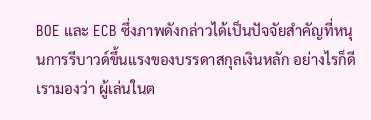BOE และ ECB ซึ่งภาพดังกล่าวได้เป็นปัจจัยสำคัญที่หนุนการรีบาวด์ขึ้นแรงของบรรดาสกุลเงินหลัก อย่างไรก็ดี เรามองว่า ผู้เล่นในต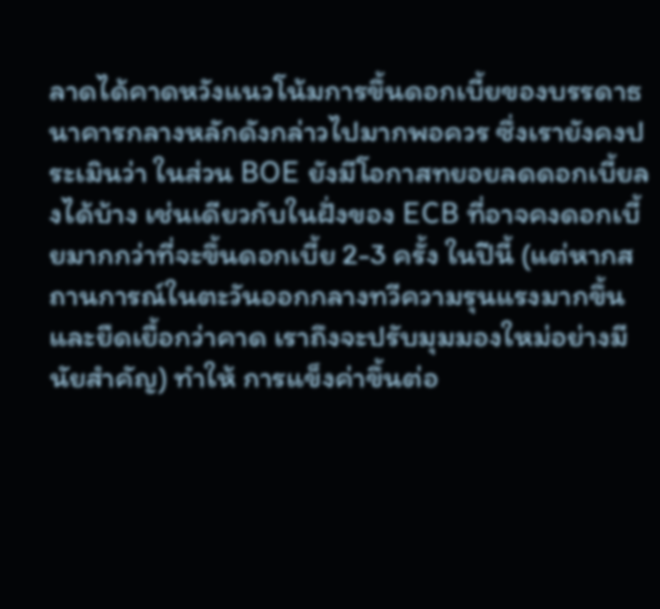ลาดได้คาดหวังแนวโน้มการขึ้นดอกเบี้ยของบรรดาธนาคารกลางหลักดังกล่าวไปมากพอควร ซึ่งเรายังคงประเมินว่า ในส่วน BOE ยังมีโอกาสทยอยลดดอกเบี้ยลงได้บ้าง เช่นเดียวกับในฝั่งของ ECB ที่อาจคงดอกเบี้ยมากกว่าที่จะขึ้นดอกเบี้ย 2-3 ครั้ง ในปีนี้ (แต่หากสถานการณ์ในตะวันออกกลางทวีความรุนแรงมากขึ้นและยืดเยื้อกว่าคาด เราถึงจะปรับมุมมองใหม่อย่างมีนัยสำคัญ) ทำให้ การแข็งค่าขึ้นต่อ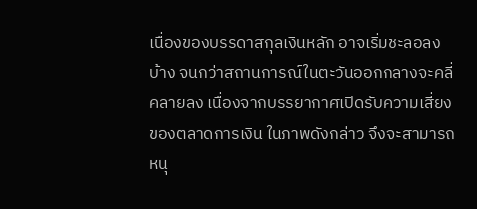เนื่องของบรรดาสกุลเงินหลัก อาจเริ่มชะลอลงบ้าง จนกว่าสถานการณ์ในตะวันออกกลางจะคลี่คลายลง เนื่องจากบรรยากาศเปิดรับความเสี่ยงของตลาดการเงิน ในภาพดังกล่าว จึงจะสามารถหนุ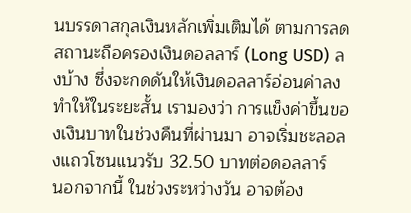นบรรดาสกุลเงินหลักเพิ่มเติมได้ ตามการลดสถานะถือครองเงินดอลลาร์ (Long USD) ลงบ้าง ซึ่งจะกดดันให้เงินดอลลาร์อ่อนค่าลง ทำให้ในระยะสั้น เรามองว่า การแข็งค่าขึ้นของเงินบาทในช่วงคืนที่ผ่านมา อาจเริ่มชะลอลงแถวโซนแนวรับ 32.50 บาทต่อดอลลาร์
นอกจากนี้ ในช่วงระหว่างวัน อาจต้อง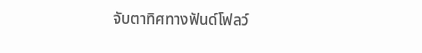จับตาทิศทางฟันด์โฟลว์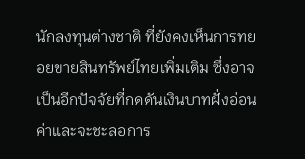นักลงทุนต่างชาติ ที่ยังคงเห็นการทยอยขายสินทรัพย์ไทยเพิ่มเติม ซึ่งอาจเป็นอีกปัจจัยที่กดดันเงินบาทฝั่งอ่อนค่าและจะชะลอการ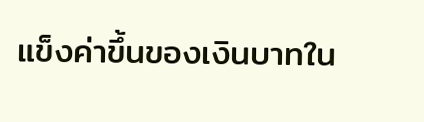แข็งค่าขึ้นของเงินบาทใน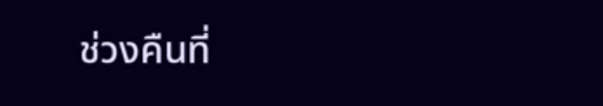ช่วงคืนที่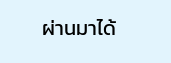ผ่านมาได้